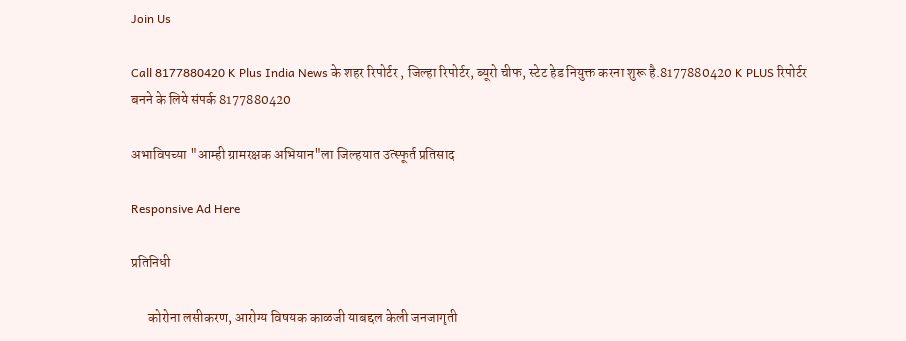Join Us

Call 8177880420 K Plus India News के शहर रिपोर्टर , जिल्हा रिपोर्टर, ब्यूरो चीफ, स्टेट हेड नियुक्त करना शुरू है.8177880420 K PLUS रिपोर्टर बनने के लिये संपर्क 8177880420

अभाविपच्या "आम्ही ग्रामरक्षक अभियान"ला जिल्हयात उत्स्फूर्त प्रतिसाद

Responsive Ad Here

प्रतिनिधी

      कोरोना लसीकरण, आरोग्य विषयक काळजी याबद्दल केली जनजागृती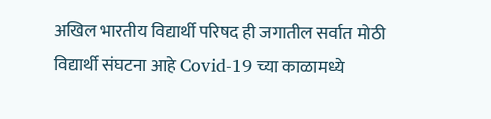अखिल भारतीय विद्यार्थी परिषद ही जगातील सर्वात मोठी विद्यार्थी संघटना आहे Covid-19 च्या काळामध्ये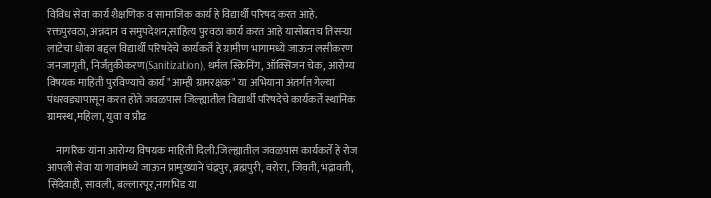विविध सेवा कार्य शैक्षणिक व सामाजिक कार्य हे विद्यार्थी परिषद करत आहे. रक्तपुरवठा, अन्नदान व समुपदेशन,साहित्य पुरवठा कार्य करत आहे यासोबतच तिसऱ्या लाटेचा धोका बद्दल विद्यार्थी परिषदेचे कार्यकर्ते हे ग्रामीण भागामध्ये जाऊन लसीकरण जनजागृती, निर्जंतुकीकरण(Sanitization), थर्मल स्क्रिनिंग, ऑक्सिजन चेक, आरोग्य विषयक माहिती पुरविण्याचे कार्य "आम्ही ग्रामरक्षक" या अभियाना अंतर्गत गेल्या पंधरवड्यापासून करत होते जवळपास जिल्ह्यातील विद्यार्थी परिषदेचे कार्यकर्ते स्थानिक ग्रामस्थ,महिला, युवा व प्रौढ

    नागरिक यांना आरोग्य विषयक माहिती दिली.जिल्ह्यातील जवळपास कार्यकर्ते हे रोज आपली सेवा या गावांमध्ये जाऊन प्रामुख्याने चंद्रपुर, ब्रह्मपुरी, वरोरा, जिवती, भद्रावती, सिंदेवाही, सावली, बल्लारपूर,नागभिड या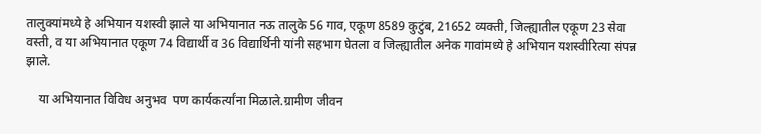तालुक्यांमध्ये हे अभियान यशस्वी झाले या अभियानात नऊ तालुके 56 गाव, एकूण 8589 कुटुंब, 21652 व्यक्ती, जिल्ह्यातील एकूण 23 सेवा वस्ती, व या अभियानात एकूण 74 विद्यार्थी व 36 विद्यार्थिनी यांनी सहभाग घेतला व जिल्ह्यातील अनेक गावांमध्ये हे अभियान यशस्वीरित्या संपन्न झाले.

    या अभियानात विविध अनुभव  पण कार्यकर्त्यांना मिळाले.ग्रामीण जीवन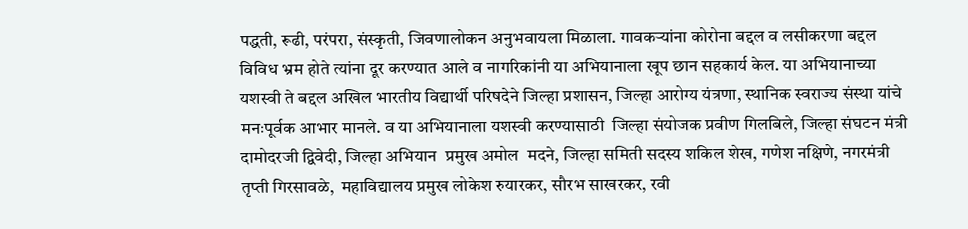पद्धती, रूढी, परंपरा, संस्कृती, जिवणालोकन अनुभवायला मिळाला. गावकऱ्यांना कोरोना बद्दल व लसीकरणा बद्दल विविध भ्रम होते त्यांना दूर करण्यात आले व नागरिकांनी या अभियानाला खूप छान सहकार्य केल. या अभियानाच्या यशस्वी ते बद्दल अखिल भारतीय विद्यार्थी परिषदेने जिल्हा प्रशासन, जिल्हा आरोग्य यंत्रणा, स्थानिक स्वराज्य संस्था यांचे मनःपूर्वक आभार मानले. व या अभियानाला यशस्वी करण्यासाठी  जिल्हा संयोजक प्रवीण गिलबिले, जिल्हा संघटन मंत्री दामोदरजी द्विवेदी, जिल्हा अभियान  प्रमुख अमोल  मदने, जिल्हा समिती सदस्य शकिल शेख, गणेश नक्षिणे, नगरमंत्री तृप्ती गिरसावळे,  महाविद्यालय प्रमुख लोकेश रुयारकर, सौरभ साखरकर, रवी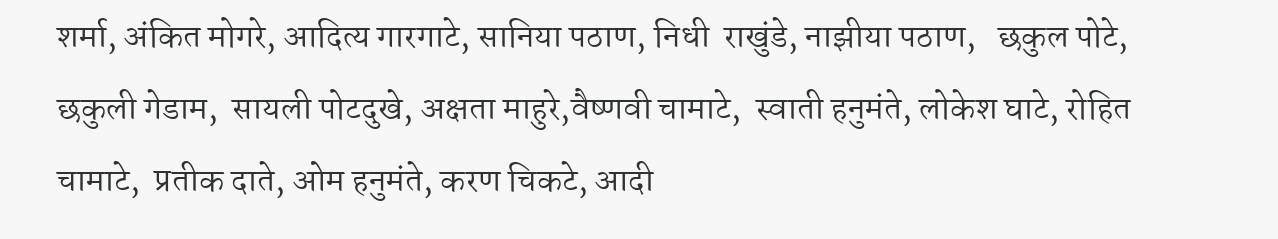शर्मा, अंकित मोगरे, आदित्य गारगाटे, सानिया पठाण, निधी  राखुंडे, नाझीया पठाण,   छकुल पोटे, छकुली गेडाम,  सायली पोटदुखे, अक्षता माहुरे,वैष्णवी चामाटे,  स्वाती हनुमंते, लोकेश घाटे, रोहित चामाटे,  प्रतीक दाते, ओम हनुमंते, करण चिकटे, आदी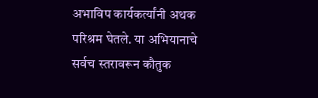अभाविप कार्यकर्त्यांनी अथक परिश्रम घेतले. या अभियानाचे सर्वच स्तरावरून कौतुक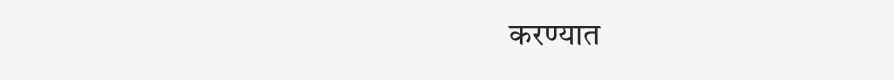करण्यात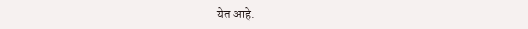येत आहे.